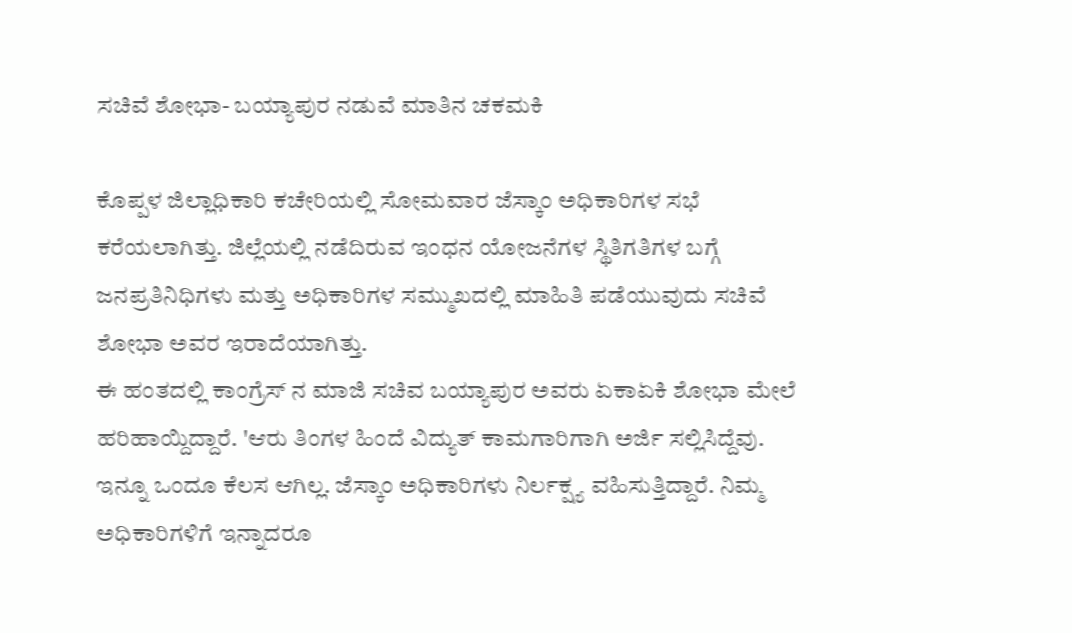ಸಚಿವೆ ಶೋಭಾ- ಬಯ್ಯಾಪುರ ನಡುವೆ ಮಾತಿನ ಚಕಮಕಿ

ಕೊಪ್ಪಳ ಜಿಲ್ಲಾಧಿಕಾರಿ ಕಚೇರಿಯಲ್ಲಿ ಸೋಮವಾರ ಜೆಸ್ಕಾಂ ಅಧಿಕಾರಿಗಳ ಸಭೆ ಕರೆಯಲಾಗಿತ್ತು. ಜಿಲ್ಲೆಯಲ್ಲಿ ನಡೆದಿರುವ ಇಂಧನ ಯೋಜನೆಗಳ ಸ್ಥಿತಿಗತಿಗಳ ಬಗ್ಗೆ ಜನಪ್ರತಿನಿಧಿಗಳು ಮತ್ತು ಅಧಿಕಾರಿಗಳ ಸಮ್ಮುಖದಲ್ಲಿ ಮಾಹಿತಿ ಪಡೆಯುವುದು ಸಚಿವೆ ಶೋಭಾ ಅವರ ಇರಾದೆಯಾಗಿತ್ತು.
ಈ ಹಂತದಲ್ಲಿ ಕಾಂಗ್ರೆಸ್ ನ ಮಾಜಿ ಸಚಿವ ಬಯ್ಯಾಪುರ ಅವರು ಏಕಾಏಕಿ ಶೋಭಾ ಮೇಲೆ ಹರಿಹಾಯ್ದಿದ್ದಾರೆ. 'ಆರು ತಿಂಗಳ ಹಿಂದೆ ವಿದ್ಯುತ್ ಕಾಮಗಾರಿಗಾಗಿ ಅರ್ಜಿ ಸಲ್ಲಿಸಿದ್ದೆವು. ಇನ್ನೂ ಒಂದೂ ಕೆಲಸ ಆಗಿಲ್ಲ. ಜೆಸ್ಕಾಂ ಅಧಿಕಾರಿಗಳು ನಿರ್ಲಕ್ಷ್ಯ ವಹಿಸುತ್ತಿದ್ದಾರೆ. ನಿಮ್ಮ ಅಧಿಕಾರಿಗಳಿಗೆ ಇನ್ನಾದರೂ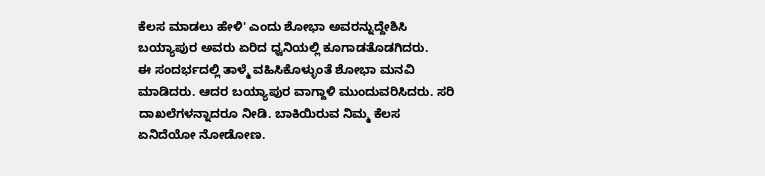ಕೆಲಸ ಮಾಡಲು ಹೇಳಿ' ಎಂದು ಶೋಭಾ ಅವರನ್ನುದ್ದೇಶಿಸಿ ಬಯ್ಯಾಪುರ ಅವರು ಏರಿದ ಧ್ವನಿಯಲ್ಲಿ ಕೂಗಾಡತೊಡಗಿದರು.
ಈ ಸಂದರ್ಭದಲ್ಲಿ ತಾಳ್ಮೆ ವಹಿಸಿಕೊಳ್ಳುಂತೆ ಶೋಭಾ ಮನವಿ ಮಾಡಿದರು. ಆದರ ಬಯ್ಯಾಪುರ ವಾಗ್ದಾಳಿ ಮುಂದುವರಿಸಿದರು. ಸರಿ ದಾಖಲೆಗಳನ್ನಾದರೂ ನೀಡಿ. ಬಾಕಿಯಿರುವ ನಿಮ್ಮ ಕೆಲಸ ಏನಿದೆಯೋ ನೋಡೋಣ.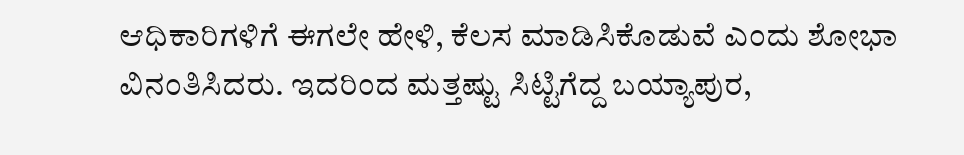ಆಧಿಕಾರಿಗಳಿಗೆ ಈಗಲೇ ಹೇಳಿ, ಕೆಲಸ ಮಾಡಿಸಿಕೊಡುವೆ ಎಂದು ಶೋಭಾ ವಿನಂತಿಸಿದರು. ಇದರಿಂದ ಮತ್ತಷ್ಟು ಸಿಟ್ಟಿಗೆದ್ದ ಬಯ್ಯಾಪುರ,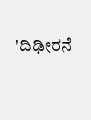'ದಿಢೀರನೆ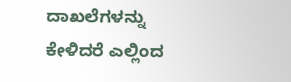ದಾಖಲೆಗಳನ್ನು ಕೇಳಿದರೆ ಎಲ್ಲಿಂದ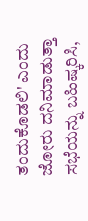ತಂದುಕೊಡಲಿ' ಎಂದು ಜೋರು ದನಿಮಾಡುತ್ತಾ ಸಭೆಯನ್ನು ಬಹಿಷ್ಕರಿಸಿ,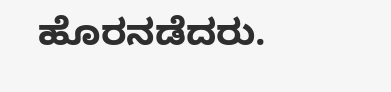ಹೊರನಡೆದರು.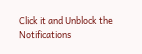Click it and Unblock the Notifications